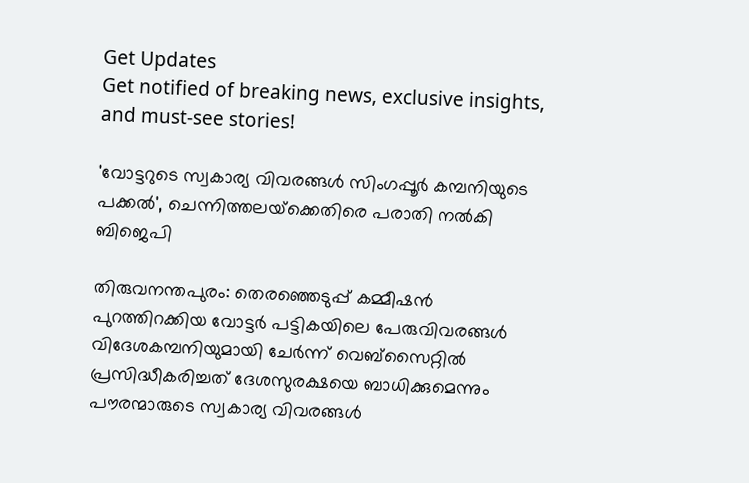Get Updates
Get notified of breaking news, exclusive insights, and must-see stories!

'വോട്ടറുടെ സ്വകാര്യ വിവരങ്ങൾ സിംഗപ്പൂര്‍ കമ്പനിയുടെ പക്കല്‍', ചെന്നിത്തലയ്‌ക്കെതിരെ പരാതി നൽകി ബിജെപി

തിരുവനന്തപുരം: തെരഞ്ഞെടുപ്പ് കമ്മീഷന്‍ പുറത്തിറക്കിയ വോട്ടര്‍ പട്ടികയിലെ പേരുവിവരങ്ങള്‍ വിദേശകമ്പനിയുമായി ചേര്‍ന്ന് വെബ്‌സൈറ്റില്‍ പ്രസിദ്ധീകരിച്ചത് ദേശസുരക്ഷയെ ബാധിക്കുമെന്നും പൗരന്മാരുടെ സ്വകാര്യ വിവരങ്ങള്‍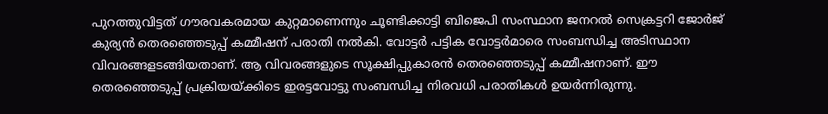പുറത്തുവിട്ടത് ഗൗരവകരമായ കുറ്റമാണെന്നും ചൂണ്ടിക്കാട്ടി ബിജെപി സംസ്ഥാന ജനറല്‍ സെക്രട്ടറി ജോര്‍ജ് കുര്യന്‍ തെരഞ്ഞെടുപ്പ് കമ്മീഷന് പരാതി നല്‍കി. വോട്ടര്‍ പട്ടിക വോട്ടര്‍മാരെ സംബന്ധിച്ച അടിസ്ഥാന വിവരങ്ങളടങ്ങിയതാണ്. ആ വിവരങ്ങളുടെ സൂക്ഷിപ്പുകാരന്‍ തെരഞ്ഞെടുപ്പ് കമ്മീഷനാണ്. ഈ തെരഞ്ഞെടുപ്പ് പ്രക്രിയയ്ക്കിടെ ഇരട്ടവോട്ടു സംബന്ധിച്ച നിരവധി പരാതികള്‍ ഉയര്‍ന്നിരുന്നു.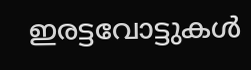ഇരട്ടവോട്ടുകള്‍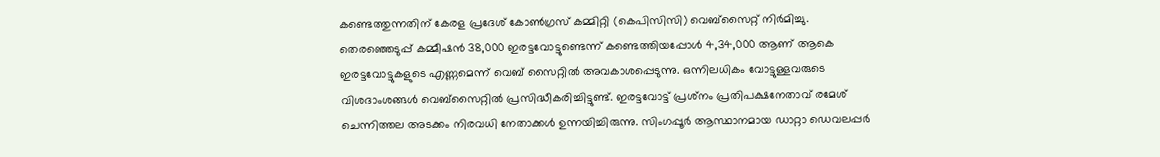കണ്ടെത്തുന്നതിന് കേരള പ്രദേശ് കോണ്‍ഗ്രസ് കമ്മിറ്റി (കെപിസിസി) വെബ്‌സൈറ്റ് നിര്‍മിച്ചു. തെരഞ്ഞെടുപ്പ് കമ്മീഷന്‍ 38,000 ഇരട്ടവോട്ടുണ്ടെന്ന് കണ്ടെത്തിയപ്പോള്‍ 4,34,000 ആണ് ആകെ ഇരട്ടവോട്ടുകളുടെ എണ്ണമെന്ന് വെബ് സൈറ്റില്‍ അവകാശപ്പെടുന്നു. ഒന്നിലധികം വോട്ടുള്ളവരുടെ വിശദാംശങ്ങള്‍ വെബ്‌സൈറ്റില്‍ പ്രസിദ്ധീകരിച്ചിട്ടുണ്ട്. ഇരട്ടവോട്ട് പ്രശ്‌നം പ്രതിപക്ഷനേതാവ് രമേശ് ചെന്നിത്തല അടക്കം നിരവധി നേതാക്കള്‍ ഉന്നയിച്ചിരുന്നു. സിംഗപ്പൂര്‍ ആസ്ഥാനമായ ഡാറ്റാ ഡെവലപ്പര്‍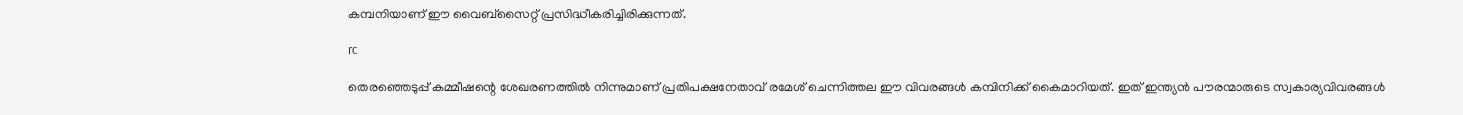കമ്പനിയാണ് ഈ വൈബ്‌സൈറ്റ് പ്രസിദ്ധീകരിച്ചിരിക്കുന്നത്.

rc

തെരഞ്ഞെടുപ്പ് കമ്മീഷന്റെ ശേഖരണത്തില്‍ നിന്നുമാണ് പ്രതിപക്ഷനേതാവ് രമേശ് ചെന്നിത്തല ഈ വിവരങ്ങള്‍ കമ്പിനിക്ക് കൈമാറിയത്. ഇത് ഇന്ത്യന്‍ പൗരന്മാരുടെ സ്വകാര്യവിവരങ്ങള്‍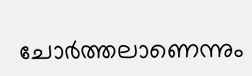ചോര്‍ത്തലാണെന്നും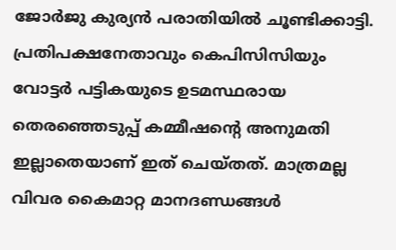ജോര്‍ജു കുര്യന്‍ പരാതിയില്‍ ചൂണ്ടിക്കാട്ടി. പ്രതിപക്ഷനേതാവും കെപിസിസിയും വോട്ടര്‍ പട്ടികയുടെ ഉടമസ്ഥരായ തെരഞ്ഞെടുപ്പ് കമ്മീഷന്റെ അനുമതി ഇല്ലാതെയാണ് ഇത് ചെയ്തത്. മാത്രമല്ല വിവര കൈമാറ്റ മാനദണ്ഡങ്ങള്‍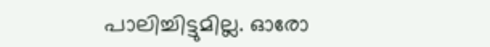പാലിച്ചിട്ടുമില്ല. ഓരോ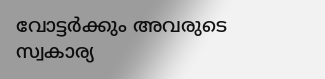വോട്ടര്‍ക്കും അവരുടെ സ്വകാര്യ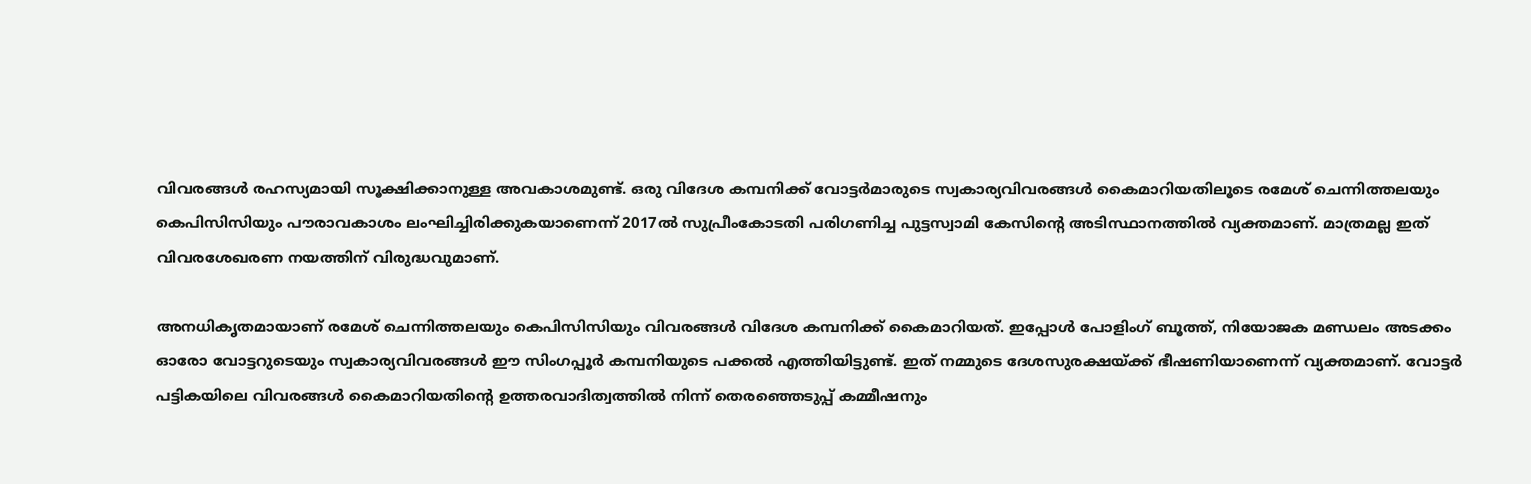വിവരങ്ങള്‍ രഹസ്യമായി സൂക്ഷിക്കാനുള്ള അവകാശമുണ്ട്. ഒരു വിദേശ കമ്പനിക്ക് വോട്ടര്‍മാരുടെ സ്വകാര്യവിവരങ്ങള്‍ കൈമാറിയതിലൂടെ രമേശ് ചെന്നിത്തലയും കെപിസിസിയും പൗരാവകാശം ലംഘിച്ചിരിക്കുകയാണെന്ന് 2017ല്‍ സുപ്രീംകോടതി പരിഗണിച്ച പുട്ടസ്വാമി കേസിന്റെ അടിസ്ഥാനത്തില്‍ വ്യക്തമാണ്. മാത്രമല്ല ഇത് വിവരശേഖരണ നയത്തിന് വിരുദ്ധവുമാണ്.

അനധികൃതമായാണ് രമേശ് ചെന്നിത്തലയും കെപിസിസിയും വിവരങ്ങള്‍ വിദേശ കമ്പനിക്ക് കൈമാറിയത്. ഇപ്പോള്‍ പോളിംഗ് ബൂത്ത്, നിയോജക മണ്ഡലം അടക്കം ഓരോ വോട്ടറുടെയും സ്വകാര്യവിവരങ്ങള്‍ ഈ സിംഗപ്പൂര്‍ കമ്പനിയുടെ പക്കല്‍ എത്തിയിട്ടുണ്ട്. ഇത് നമ്മുടെ ദേശസുരക്ഷയ്ക്ക് ഭീഷണിയാണെന്ന് വ്യക്തമാണ്. വോട്ടര്‍ പട്ടികയിലെ വിവരങ്ങള്‍ കൈമാറിയതിന്റെ ഉത്തരവാദിത്വത്തില്‍ നിന്ന് തെരഞ്ഞെടുപ്പ് കമ്മീഷനും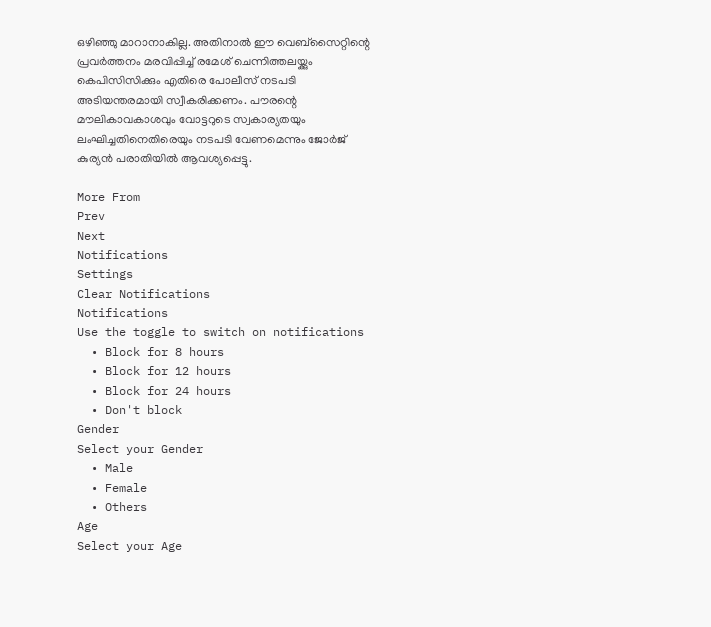ഒഴിഞ്ഞു മാറാനാകില്ല. അതിനാല്‍ ഈ വെബ്‌സൈറ്റിന്റെ പ്രവര്‍ത്തനം മരവിപ്പിച്ച് രമേശ് ചെന്നിത്തലയ്ക്കും കെപിസിസിക്കും എതിരെ പോലീസ് നടപടി അടിയന്തരമായി സ്വീകരിക്കണം. പൗരന്റെ മൗലികാവകാശവും വോട്ടറുടെ സ്വകാര്യതയും ലംഘിച്ചതിനെതിരെയും നടപടി വേണമെന്നും ജോര്‍ജ് കുര്യന്‍ പരാതിയില്‍ ആവശ്യപ്പെട്ടു.

More From
Prev
Next
Notifications
Settings
Clear Notifications
Notifications
Use the toggle to switch on notifications
  • Block for 8 hours
  • Block for 12 hours
  • Block for 24 hours
  • Don't block
Gender
Select your Gender
  • Male
  • Female
  • Others
Age
Select your Age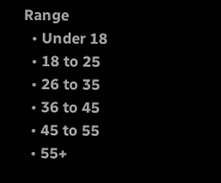Range
  • Under 18
  • 18 to 25
  • 26 to 35
  • 36 to 45
  • 45 to 55
  • 55+